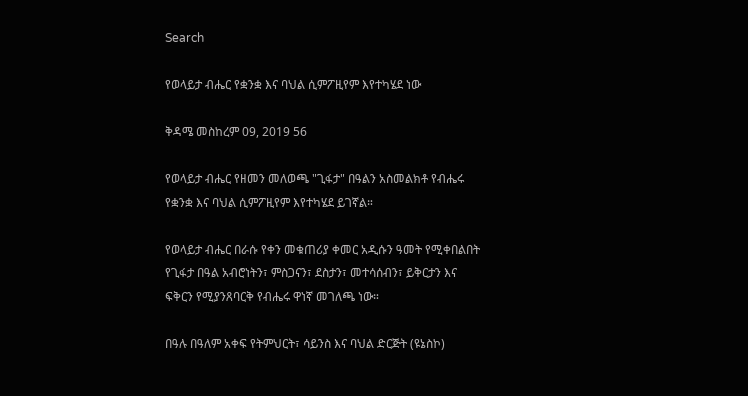Search

የወላይታ ብሔር የቋንቋ እና ባህል ሲምፖዚየም እየተካሄደ ነው

ቅዳሜ መስከረም 09, 2019 56

የወላይታ ብሔር የዘመን መለወጫ "ጊፋታ" በዓልን አስመልክቶ የብሔሩ የቋንቋ እና ባህል ሲምፖዚየም እየተካሄደ ይገኛል።

የወላይታ ብሔር በራሱ የቀን መቁጠሪያ ቀመር አዲሱን ዓመት የሚቀበልበት የጊፋታ በዓል አብሮነትን፣ ምስጋናን፣ ደስታን፣ መተሳሰብን፣ ይቅርታን እና ፍቅርን የሚያንጸባርቅ የብሔሩ ዋነኛ መገለጫ ነው።

በዓሉ በዓለም አቀፍ የትምህርት፣ ሳይንስ እና ባህል ድርጅት (ዩኔስኮ)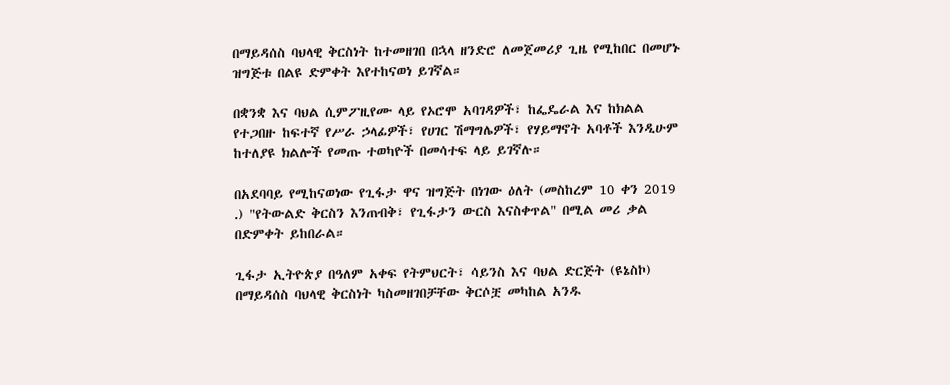በማይዳሰስ ባህላዊ ቅርስነት ከተመዘገበ በኋላ ዘንድሮ ለመጀመሪያ ጊዜ የሚከበር በመሆኑ ዝግጅቱ በልዩ ድምቀት እየተከናወነ ይገኛል።

በቋንቋ እና ባህል ሲምፖዚየሙ ላይ የኦሮሞ አባገዳዎች፣ ከፌዴራል እና ከክልል የተጋበዙ ከፍተኛ የሥራ ኃላፊዎች፣ የሀገር ሽማግሌዎች፣ የሃይማኖት አባቶች እንዲሁም ከተለያዩ ክልሎች የመጡ ተወካዮች በመሳተፍ ላይ ይገኛሉ።

በአደባባይ የሚከናወነው የጊፋታ ዋና ዝግጅት በነገው ዕለት (መስከረም 10 ቀን 2019 .) "የትውልድ ቅርስን እንጠብቅ፣ የጊፋታን ውርስ እናስቀጥል" በሚል መሪ ቃል በድምቀት ይከበራል።

ጊፋታ ኢትዮጵያ በዓለም አቀፍ የትምህርት፣ ሳይንስ እና ባህል ድርጅት (ዩኔስኮ) በማይዳሰስ ባህላዊ ቅርስነት ካስመዘገበቻቸው ቅርሶቿ መካከል አንዱ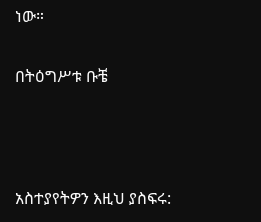ነው።

በትዕግሥቱ ቡቼ



አስተያየትዎን እዚህ ያስፍሩ: